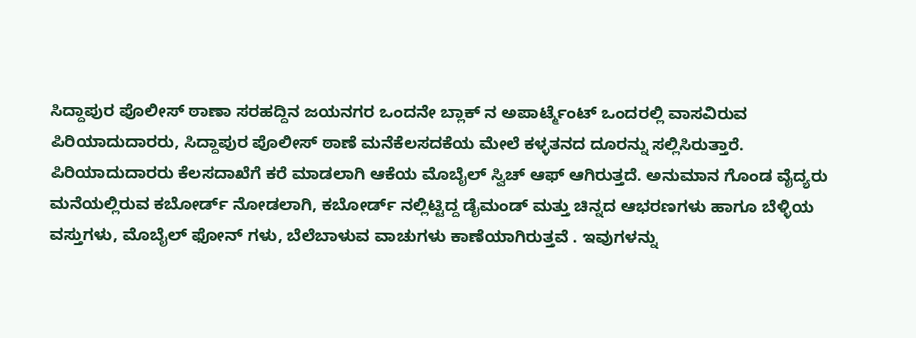ಸಿದ್ದಾಪುರ ಪೊಲೀಸ್ ಠಾಣಾ ಸರಹದ್ದಿನ ಜಯನಗರ ಒಂದನೇ ಬ್ಲಾಕ್ ನ ಅಪಾರ್ಟ್ಮೆಂಟ್ ಒಂದರಲ್ಲಿ ವಾಸವಿರುವ ಪಿರಿಯಾದುದಾರರು, ಸಿದ್ದಾಪುರ ಪೊಲೀಸ್ ಠಾಣೆ ಮನೆಕೆಲಸದಕೆಯ ಮೇಲೆ ಕಳ್ಳತನದ ದೂರನ್ನು ಸಲ್ಲಿಸಿರುತ್ತಾರೆ.
ಪಿರಿಯಾದುದಾರರು ಕೆಲಸದಾಖೆಗೆ ಕರೆ ಮಾಡಲಾಗಿ ಆಕೆಯ ಮೊಬೈಲ್ ಸ್ವಿಚ್ ಆಫ್ ಆಗಿರುತ್ತದೆ. ಅನುಮಾನ ಗೊಂಡ ವೈದ್ಯರು ಮನೆಯಲ್ಲಿರುವ ಕಬೋರ್ಡ್ ನೋಡಲಾಗಿ, ಕಬೋರ್ಡ್ ನಲ್ಲಿಟ್ಟಿದ್ದ ಡೈಮಂಡ್ ಮತ್ತು ಚಿನ್ನದ ಆಭರಣಗಳು ಹಾಗೂ ಬೆಳ್ಳಿಯ ವಸ್ತುಗಳು, ಮೊಬೈಲ್ ಫೋನ್ ಗಳು, ಬೆಲೆಬಾಳುವ ವಾಚುಗಳು ಕಾಣೆಯಾಗಿರುತ್ತವೆ . ಇವುಗಳನ್ನು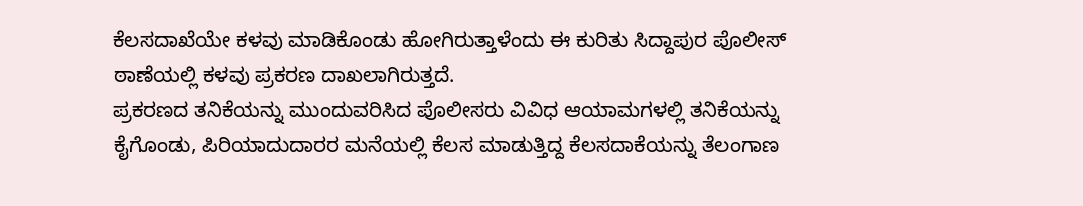ಕೆಲಸದಾಖೆಯೇ ಕಳವು ಮಾಡಿಕೊಂಡು ಹೋಗಿರುತ್ತಾಳೆಂದು ಈ ಕುರಿತು ಸಿದ್ದಾಪುರ ಪೊಲೀಸ್ ಠಾಣೆಯಲ್ಲಿ ಕಳವು ಪ್ರಕರಣ ದಾಖಲಾಗಿರುತ್ತದೆ.
ಪ್ರಕರಣದ ತನಿಕೆಯನ್ನು ಮುಂದುವರಿಸಿದ ಪೊಲೀಸರು ವಿವಿಧ ಆಯಾಮಗಳಲ್ಲಿ ತನಿಕೆಯನ್ನು ಕೈಗೊಂಡು, ಪಿರಿಯಾದುದಾರರ ಮನೆಯಲ್ಲಿ ಕೆಲಸ ಮಾಡುತ್ತಿದ್ದ ಕೆಲಸದಾಕೆಯನ್ನು ತೆಲಂಗಾಣ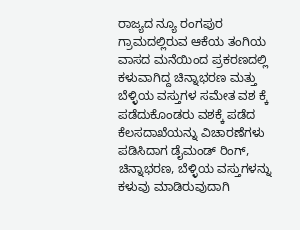ರಾಜ್ಯದ ನ್ಯೂ ರಂಗಪುರ ಗ್ರಾಮದಲ್ಲಿರುವ ಆಕೆಯ ತಂಗಿಯ ವಾಸದ ಮನೆಯಿಂದ ಪ್ರಕರಣದಲ್ಲಿ ಕಳುವಾಗಿದ್ದ ಚಿನ್ನಾಭರಣ ಮತ್ತು ಬೆಳ್ಳಿಯ ವಸ್ತುಗಳ ಸಮೇತ ವಶ ಕ್ಕೆ ಪಡೆದುಕೊಂಡರು ವಶಕ್ಕೆ ಪಡೆದ ಕೆಲಸದಾಖೆಯನ್ನು ವಿಚಾರಣೆಗಳು ಪಡಿಸಿದಾಗ ಡೈಮಂಡ್ ರಿಂಗ್, ಚಿನ್ನಾಭರಣ, ಬೆಳ್ಳಿಯ ವಸ್ತುಗಳನ್ನು ಕಳುವು ಮಾಡಿರುವುದಾಗಿ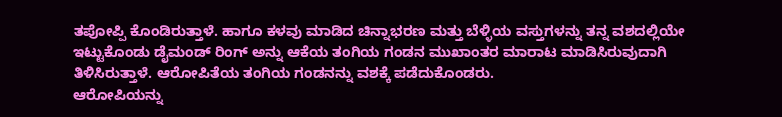ತಪೋಪ್ಪಿ ಕೊಂಡಿರುತ್ತಾಳೆ. ಹಾಗೂ ಕಳವು ಮಾಡಿದ ಚಿನ್ನಾಭರಣ ಮತ್ತು ಬೆಳ್ಳಿಯ ವಸ್ತುಗಳನ್ನು ತನ್ನ ವಶದಲ್ಲಿಯೇ ಇಟ್ಟುಕೊಂಡು ಡೈಮಂಡ್ ರಿಂಗ್ ಅನ್ನು ಆಕೆಯ ತಂಗಿಯ ಗಂಡನ ಮುಖಾಂತರ ಮಾರಾಟ ಮಾಡಿಸಿರುವುದಾಗಿ ತಿಳಿಸಿರುತ್ತಾಳೆ. ಆರೋಪಿತೆಯ ತಂಗಿಯ ಗಂಡನನ್ನು ವಶಕ್ಕೆ ಪಡೆದುಕೊಂಡರು.
ಆರೋಪಿಯನ್ನು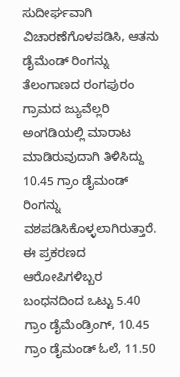ಸುದೀರ್ಘವಾಗಿ ವಿಚಾರಣೆಗೊಳಪಡಿಸಿ, ಆತನು ಡೈಮೆಂಡ್ ರಿಂಗನ್ನು ತೆಲಂಗಾಣದ ರಂಗಪುರಂ ಗ್ರಾಮದ ಜ್ಯುವೆಲ್ಲರಿ ಅಂಗಡಿಯಲ್ಲಿ ಮಾರಾಟ ಮಾಡಿರುವುದಾಗಿ ತಿಳಿಸಿದ್ದು 10.45 ಗ್ರಾಂ ಡೈಮಂಡ್ ರಿಂಗನ್ನು ವಶಪಡಿಸಿಕೊಳ್ಳಲಾಗಿರುತ್ತಾರೆ.
ಈ ಪ್ರಕರಣದ ಆರೋಪಿಗಳಿಬ್ಬರ ಬಂಧನದಿಂದ ಒಟ್ಟು 5.40 ಗ್ರಾಂ ಡೈಮೆಂಡ್ರಿಂಗ್, 10.45 ಗ್ರಾಂ ಡೈಮಂಡ್ ಓಲೆ, 11.50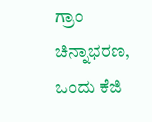ಗ್ರಾಂ ಚಿನ್ನಾಭರಣ, ಒಂದು ಕೆಜಿ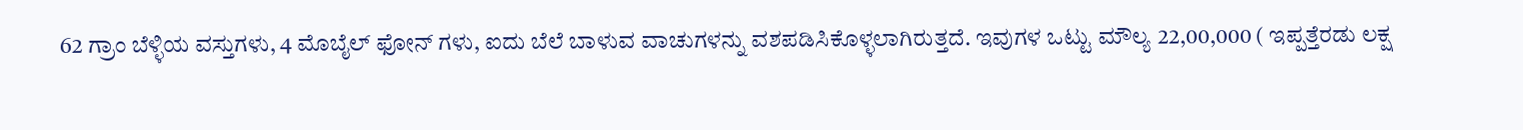62 ಗ್ರಾಂ ಬೆಳ್ಳಿಯ ವಸ್ತುಗಳು, 4 ಮೊಬೈಲ್ ಫೋನ್ ಗಳು, ಐದು ಬೆಲೆ ಬಾಳುವ ವಾಚುಗಳನ್ನು ವಶಪಡಿಸಿಕೊಳ್ಳಲಾಗಿರುತ್ತದೆ. ಇವುಗಳ ಒಟ್ಟು ಮೌಲ್ಯ 22,00,000 ( ಇಪ್ಪತ್ತೆರಡು ಲಕ್ಷ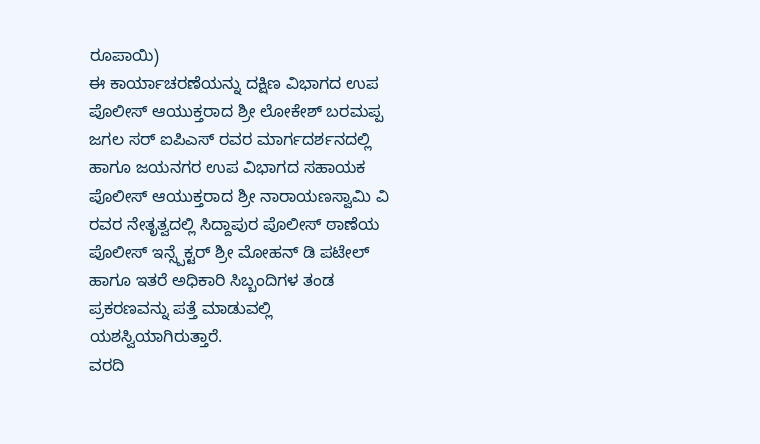ರೂಪಾಯಿ)
ಈ ಕಾರ್ಯಾಚರಣೆಯನ್ನು ದಕ್ಷಿಣ ವಿಭಾಗದ ಉಪ ಪೊಲೀಸ್ ಆಯುಕ್ತರಾದ ಶ್ರೀ ಲೋಕೇಶ್ ಬರಮಪ್ಪ ಜಗಲ ಸರ್ ಐಪಿಎಸ್ ರವರ ಮಾರ್ಗದರ್ಶನದಲ್ಲಿ ಹಾಗೂ ಜಯನಗರ ಉಪ ವಿಭಾಗದ ಸಹಾಯಕ ಪೊಲೀಸ್ ಆಯುಕ್ತರಾದ ಶ್ರೀ ನಾರಾಯಣಸ್ವಾಮಿ ವಿ ರವರ ನೇತೃತ್ವದಲ್ಲಿ ಸಿದ್ದಾಪುರ ಪೊಲೀಸ್ ಠಾಣೆಯ ಪೊಲೀಸ್ ಇನ್ಸ್ಪೆಕ್ಟರ್ ಶ್ರೀ ಮೋಹನ್ ಡಿ ಪಟೇಲ್ ಹಾಗೂ ಇತರೆ ಅಧಿಕಾರಿ ಸಿಬ್ಬಂದಿಗಳ ತಂಡ ಪ್ರಕರಣವನ್ನು ಪತ್ತೆ ಮಾಡುವಲ್ಲಿ ಯಶಸ್ವಿಯಾಗಿರುತ್ತಾರೆ.
ವರದಿ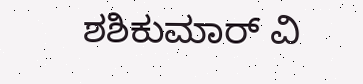ಶಶಿಕುಮಾರ್ ವಿ